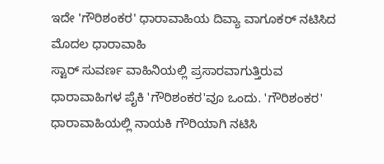ಇದೇ 'ಗೌರಿಶಂಕರ' ಧಾರಾವಾಹಿಯ ದಿವ್ಯಾ ವಾಗೂಕರ್ ನಟಿಸಿದ ಮೊದಲ ಧಾರಾವಾಹಿ
ಸ್ಟಾರ್ ಸುವರ್ಣ ವಾಹಿನಿಯಲ್ಲಿ ಪ್ರಸಾರವಾಗುತ್ತಿರುವ ಧಾರಾವಾಹಿಗಳ ಪೈಕಿ 'ಗೌರಿಶಂಕರ'ವೂ ಒಂದು. 'ಗೌರಿಶಂಕರ' ಧಾರಾವಾಹಿಯಲ್ಲಿ ನಾಯಕಿ ಗೌರಿಯಾಗಿ ನಟಿಸಿ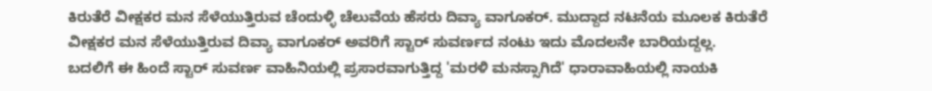ಕಿರುತೆರೆ ವೀಕ್ಷಕರ ಮನ ಸೆಳೆಯುತ್ತಿರುವ ಚೆಂದುಳ್ಳಿ ಚೆಲುವೆಯ ಹೆಸರು ದಿವ್ಯಾ ವಾಗೂಕರ್. ಮುದ್ದಾದ ನಟನೆಯ ಮೂಲಕ ಕಿರುತೆರೆ ವೀಕ್ಷಕರ ಮನ ಸೆಳೆಯುತ್ತಿರುವ ದಿವ್ಯಾ ವಾಗೂಕರ್ ಅವರಿಗೆ ಸ್ಟಾರ್ ಸುವರ್ಣದ ನಂಟು ಇದು ಮೊದಲನೇ ಬಾರಿಯದ್ದಲ್ಲ.
ಬದಲಿಗೆ ಈ ಹಿಂದೆ ಸ್ಟಾರ್ ಸುವರ್ಣ ವಾಹಿನಿಯಲ್ಲಿ ಪ್ರಸಾರವಾಗುತ್ತಿದ್ದ 'ಮರಳಿ ಮನಸ್ಸಾಗಿದೆ' ಧಾರಾವಾಹಿಯಲ್ಲಿ ನಾಯಕಿ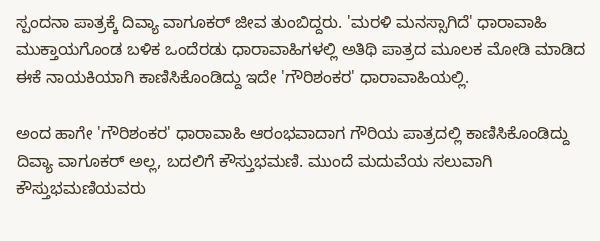ಸ್ಪಂದನಾ ಪಾತ್ರಕ್ಕೆ ದಿವ್ಯಾ ವಾಗೂಕರ್ ಜೀವ ತುಂಬಿದ್ದರು. 'ಮರಳಿ ಮನಸ್ಸಾಗಿದೆ' ಧಾರಾವಾಹಿ ಮುಕ್ತಾಯಗೊಂಡ ಬಳಿಕ ಒಂದೆರಡು ಧಾರಾವಾಹಿಗಳಲ್ಲಿ ಅತಿಥಿ ಪಾತ್ರದ ಮೂಲಕ ಮೋಡಿ ಮಾಡಿದ ಈಕೆ ನಾಯಕಿಯಾಗಿ ಕಾಣಿಸಿಕೊಂಡಿದ್ದು ಇದೇ 'ಗೌರಿಶಂಕರ' ಧಾರಾವಾಹಿಯಲ್ಲಿ.

ಅಂದ ಹಾಗೇ 'ಗೌರಿಶಂಕರ' ಧಾರಾವಾಹಿ ಆರಂಭವಾದಾಗ ಗೌರಿಯ ಪಾತ್ರದಲ್ಲಿ ಕಾಣಿಸಿಕೊಂಡಿದ್ದು ದಿವ್ಯಾ ವಾಗೂಕರ್ ಅಲ್ಲ, ಬದಲಿಗೆ ಕೌಸ್ತುಭಮಣಿ. ಮುಂದೆ ಮದುವೆಯ ಸಲುವಾಗಿ ಕೌಸ್ತುಭಮಣಿಯವರು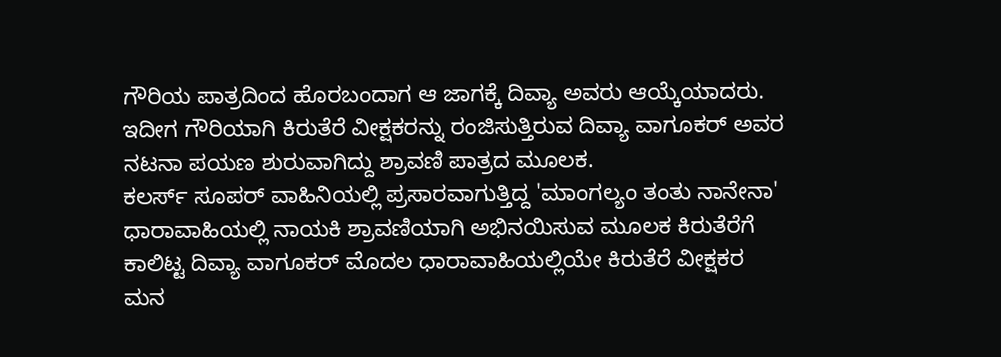ಗೌರಿಯ ಪಾತ್ರದಿಂದ ಹೊರಬಂದಾಗ ಆ ಜಾಗಕ್ಕೆ ದಿವ್ಯಾ ಅವರು ಆಯ್ಕೆಯಾದರು. ಇದೀಗ ಗೌರಿಯಾಗಿ ಕಿರುತೆರೆ ವೀಕ್ಷಕರನ್ನು ರಂಜಿಸುತ್ತಿರುವ ದಿವ್ಯಾ ವಾಗೂಕರ್ ಅವರ ನಟನಾ ಪಯಣ ಶುರುವಾಗಿದ್ದು ಶ್ರಾವಣಿ ಪಾತ್ರದ ಮೂಲಕ.
ಕಲರ್ಸ್ ಸೂಪರ್ ವಾಹಿನಿಯಲ್ಲಿ ಪ್ರಸಾರವಾಗುತ್ತಿದ್ದ 'ಮಾಂಗಲ್ಯಂ ತಂತು ನಾನೇನಾ' ಧಾರಾವಾಹಿಯಲ್ಲಿ ನಾಯಕಿ ಶ್ರಾವಣಿಯಾಗಿ ಅಭಿನಯಿಸುವ ಮೂಲಕ ಕಿರುತೆರೆಗೆ ಕಾಲಿಟ್ಟ ದಿವ್ಯಾ ವಾಗೂಕರ್ ಮೊದಲ ಧಾರಾವಾಹಿಯಲ್ಲಿಯೇ ಕಿರುತೆರೆ ವೀಕ್ಷಕರ ಮನ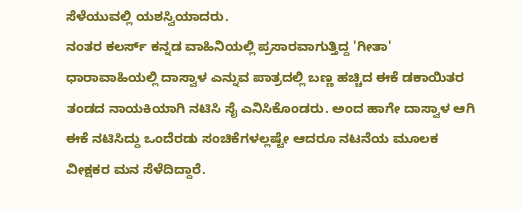ಸೆಳೆಯುವಲ್ಲಿ ಯಶಸ್ವಿಯಾದರು.
ನಂತರ ಕಲರ್ಸ್ ಕನ್ನಡ ವಾಹಿನಿಯಲ್ಲಿ ಪ್ರಸಾರವಾಗುತ್ತಿದ್ದ 'ಗೀತಾ' ಧಾರಾವಾಹಿಯಲ್ಲಿ ದಾಸ್ವಾಳ ಎನ್ನುವ ಪಾತ್ರದಲ್ಲಿ ಬಣ್ಣ ಹಚ್ಚಿದ ಈಕೆ ಡಕಾಯಿತರ ತಂಡದ ನಾಯಕಿಯಾಗಿ ನಟಿಸಿ ಸೈ ಎನಿಸಿಕೊಂಡರು. ಅಂದ ಹಾಗೇ ದಾಸ್ವಾಳ ಆಗಿ ಈಕೆ ನಟಿಸಿದ್ದು ಒಂದೆರಡು ಸಂಚಿಕೆಗಳಲ್ಲಷ್ಟೇ ಆದರೂ ನಟನೆಯ ಮೂಲಕ ವೀಕ್ಷಕರ ಮನ ಸೆಳೆದಿದ್ದಾರೆ.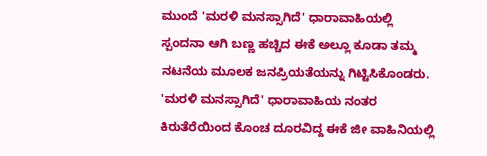ಮುಂದೆ 'ಮರಳಿ ಮನಸ್ಸಾಗಿದೆ' ಧಾರಾವಾಹಿಯಲ್ಲಿ ಸ್ಪಂದನಾ ಆಗಿ ಬಣ್ಣ ಹಚ್ಚಿದ ಈಕೆ ಅಲ್ಲೂ ಕೂಡಾ ತಮ್ಮ ನಟನೆಯ ಮೂಲಕ ಜನಪ್ರಿಯತೆಯನ್ನು ಗಿಟ್ಟಿಸಿಕೊಂಡರು. 'ಮರಳಿ ಮನಸ್ಸಾಗಿದೆ' ಧಾರಾವಾಹಿಯ ನಂತರ ಕಿರುತೆರೆಯಿಂದ ಕೊಂಚ ದೂರವಿದ್ದ ಈಕೆ ಜೀ ವಾಹಿನಿಯಲ್ಲಿ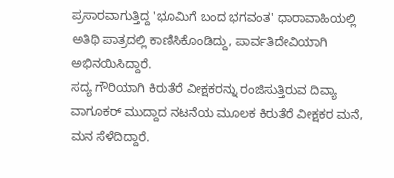ಪ್ರಸಾರವಾಗುತ್ತಿದ್ದ 'ಭೂಮಿಗೆ ಬಂದ ಭಗವಂತ' ಧಾರಾವಾಹಿಯಲ್ಲಿ ಅತಿಥಿ ಪಾತ್ರದಲ್ಲಿ ಕಾಣಿಸಿಕೊಂಡಿದ್ದು, ಪಾರ್ವತಿದೇವಿಯಾಗಿ ಅಭಿನಯಿಸಿದ್ದಾರೆ.
ಸದ್ಯ ಗೌರಿಯಾಗಿ ಕಿರುತೆರೆ ವೀಕ್ಷಕರನ್ನು ರಂಜಿಸುತ್ತಿರುವ ದಿವ್ಯಾ ವಾಗೂಕರ್ ಮುದ್ದಾದ ನಟನೆಯ ಮೂಲಕ ಕಿರುತೆರೆ ವೀಕ್ಷಕರ ಮನೆ, ಮನ ಸೆಳೆದಿದ್ದಾರೆ.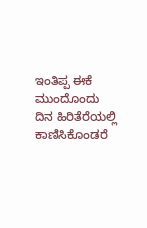ಇಂತಿಪ್ಪ ಈಕೆ ಮುಂದೊಂದು ದಿನ ಹಿರಿತೆರೆಯಲ್ಲಿ ಕಾಣಿಸಿಕೊಂಡರೆ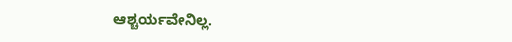ಆಶ್ಚರ್ಯವೇನಿಲ್ಲ.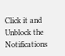Click it and Unblock the Notifications